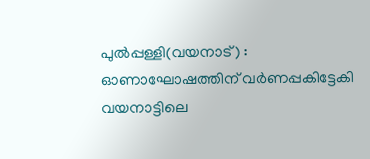പുൽപ്പള്ളി(വയനാട്) : ഓണാഘോഷത്തിന് വർണപ്പകിട്ടേകി വയനാട്ടിലെ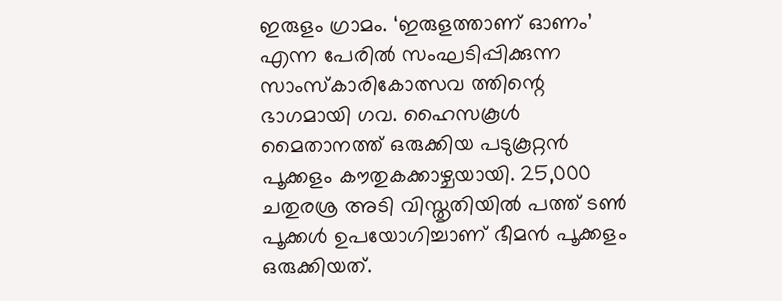ഇരുളം ഗ്രാമം. ‘ഇരുളത്താണ് ഓണം’ എന്ന പേരിൽ സംഘടിപ്പിക്കുന്ന സാംസ്കാരികോത്സവ ത്തിന്റെ ഭാഗമായി ഗവ. ഹൈസകൂൾ മൈതാനത്ത് ഒരുക്കിയ പടുകൂറ്റൻ പൂക്കളം കൗതുകക്കാഴ്ചയായി. 25,000 ചതുരശ്ര അടി വിസ്തൃതിയിൽ പത്ത് ടൺ പൂക്കൾ ഉപയോഗിച്ചാണ് ഭീമൻ പൂക്കളം ഒരുക്കിയത്.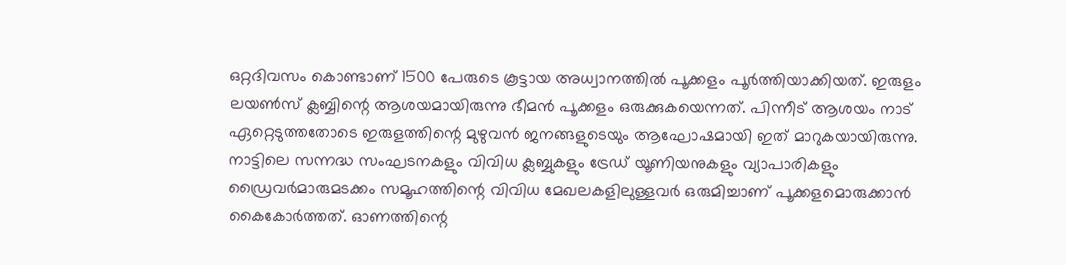ഒറ്റദിവസം കൊണ്ടാണ് 1500 പേരുടെ കൂട്ടായ അധ്വാനത്തിൽ പൂക്കളം പൂർത്തിയാക്കിയത്. ഇരുളം ലയൺസ് ക്ലബ്ബിന്റെ ആശയമായിരുന്നു ഭീമൻ പൂക്കളം ഒരുക്കുകയെന്നത്. പിന്നീട് ആശയം നാട് ഏറ്റെടുത്തതോടെ ഇരുളത്തിന്റെ മുഴുവൻ ജനങ്ങളുടെയും ആഘോഷമായി ഇത് മാറുകയായിരുന്നു.
നാട്ടിലെ സന്നദ്ധ സംഘടനകളും വിവിധ ക്ലബ്ബുകളും ട്രേഡ് യൂണിയനുകളും വ്യാപാരികളും ഡ്രൈവർമാരുമടക്കം സമൂഹത്തിന്റെ വിവിധ മേഖലകളിലുള്ളവർ ഒരുമിച്ചാണ് പൂക്കളമൊരുക്കാൻ കൈകോർത്തത്. ഓണത്തിന്റെ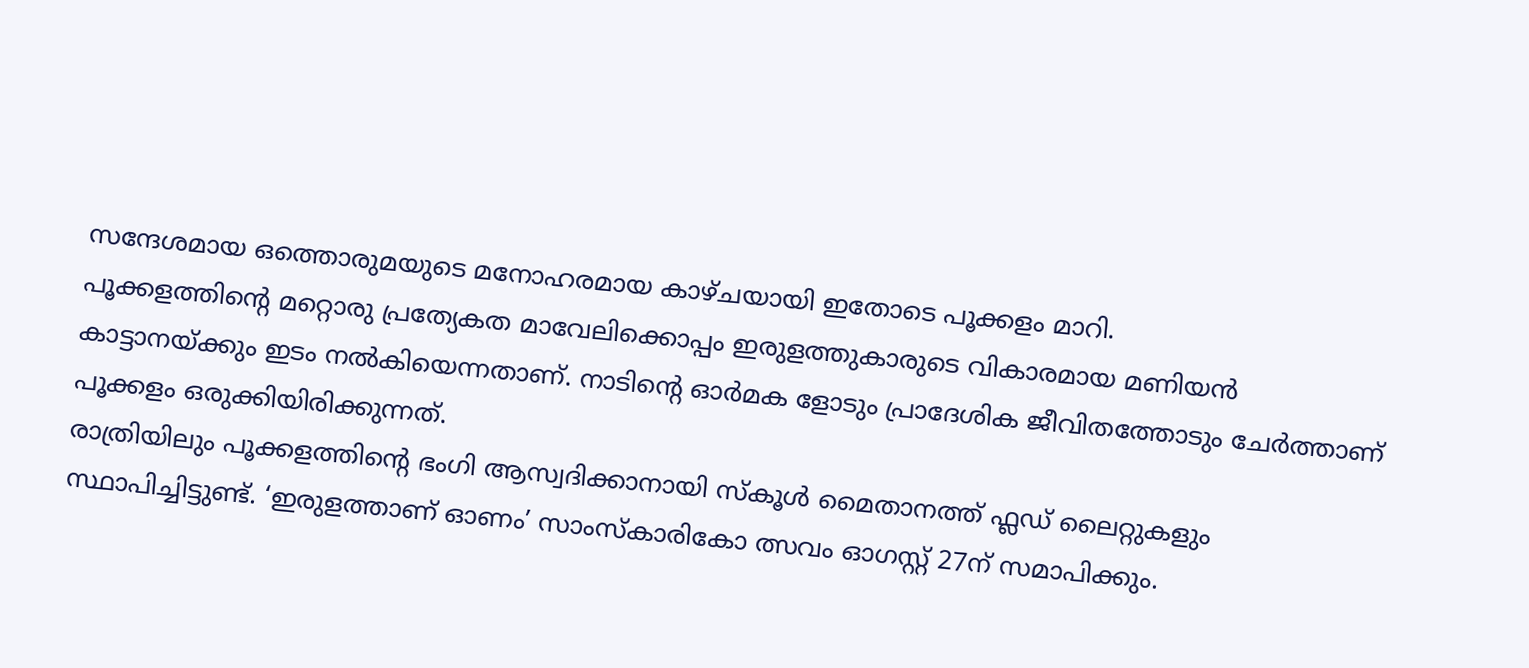സന്ദേശമായ ഒത്തൊരുമയുടെ മനോഹരമായ കാഴ്ചയായി ഇതോടെ പൂക്കളം മാറി.
പൂക്കളത്തിന്റെ മറ്റൊരു പ്രത്യേകത മാവേലിക്കൊപ്പം ഇരുളത്തുകാരുടെ വികാരമായ മണിയൻ കാട്ടാനയ്ക്കും ഇടം നൽകിയെന്നതാണ്. നാടിന്റെ ഓർമക ളോടും പ്രാദേശിക ജീവിതത്തോടും ചേർത്താണ് പൂക്കളം ഒരുക്കിയിരിക്കുന്നത്.
രാത്രിയിലും പൂക്കളത്തിന്റെ ഭംഗി ആസ്വദിക്കാനായി സ്കൂൾ മൈതാനത്ത് ഫ്ലഡ് ലൈറ്റുകളും സ്ഥാപിച്ചിട്ടുണ്ട്. ‘ഇരുളത്താണ് ഓണം’ സാംസ്കാരികോ ത്സവം ഓഗസ്റ്റ് 27ന് സമാപിക്കും.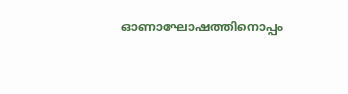ഓണാഘോഷത്തിനൊപ്പം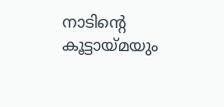നാടിന്റെ കൂട്ടായ്മയും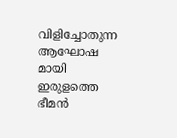വിളിച്ചോതുന്ന ആഘോഷ മായി ഇരുളത്തെ ഭീമൻ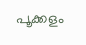പൂക്കളം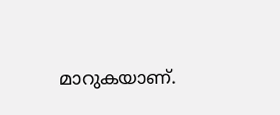മാറുകയാണ്.